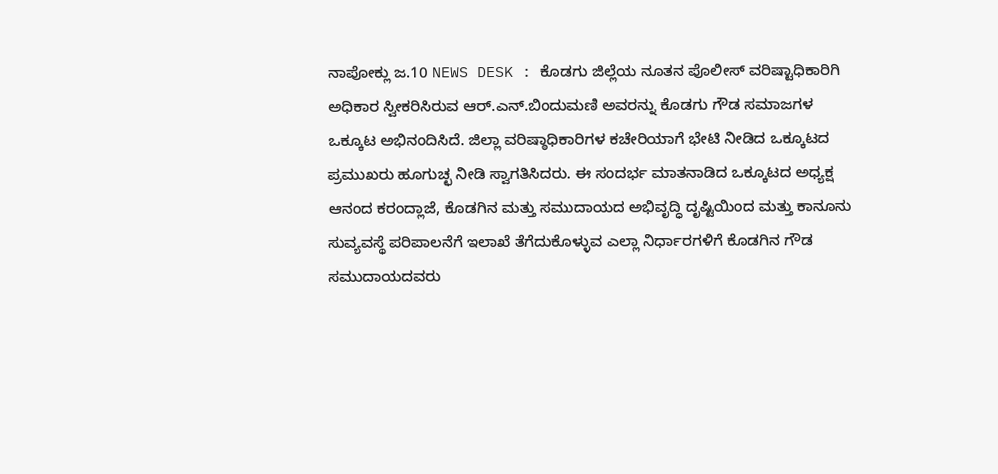ನಾಪೋಕ್ಲು ಜ.10 NEWS DESK : ಕೊಡಗು ಜಿಲ್ಲೆಯ ನೂತನ ಪೊಲೀಸ್ ವರಿಷ್ಟಾಧಿಕಾರಿಗಿ ಅಧಿಕಾರ ಸ್ವೀಕರಿಸಿರುವ ಆರ್.ಎನ್.ಬಿಂದುಮಣಿ ಅವರನ್ನು ಕೊಡಗು ಗೌಡ ಸಮಾಜಗಳ ಒಕ್ಕೂಟ ಅಭಿನಂದಿಸಿದೆ. ಜಿಲ್ಲಾ ವರಿಷ್ಠಾಧಿಕಾರಿಗಳ ಕಚೇರಿಯಾಗೆ ಭೇಟಿ ನೀಡಿದ ಒಕ್ಕೂಟದ ಪ್ರಮುಖರು ಹೂಗುಚ್ಛ ನೀಡಿ ಸ್ವಾಗತಿಸಿದರು. ಈ ಸಂದರ್ಭ ಮಾತನಾಡಿದ ಒಕ್ಕೂಟದ ಅಧ್ಯಕ್ಷ ಆನಂದ ಕರಂದ್ಲಾಜೆ, ಕೊಡಗಿನ ಮತ್ತು ಸಮುದಾಯದ ಅಭಿವೃದ್ಧಿ ದೃಷ್ಟಿಯಿಂದ ಮತ್ತು ಕಾನೂನು ಸುವ್ಯವಸ್ಥೆ ಪರಿಪಾಲನೆಗೆ ಇಲಾಖೆ ತೆಗೆದುಕೊಳ್ಳುವ ಎಲ್ಲಾ ನಿರ್ಧಾರಗಳಿಗೆ ಕೊಡಗಿನ ಗೌಡ ಸಮುದಾಯದವರು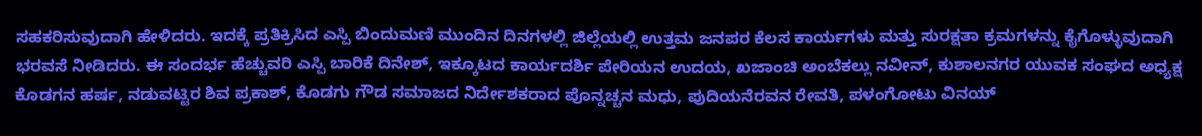ಸಹಕರಿಸುವುದಾಗಿ ಹೇಳಿದರು. ಇದಕ್ಕೆ ಪ್ರತಿಕ್ರಿಸಿದ ಎಸ್ಪಿ ಬಿಂದುಮಣಿ ಮುಂದಿನ ದಿನಗಳಲ್ಲಿ ಜಿಲ್ಲೆಯಲ್ಲಿ ಉತ್ತಮ ಜನಪರ ಕೆಲಸ ಕಾರ್ಯಗಳು ಮತ್ತು ಸುರಕ್ಷತಾ ಕ್ರಮಗಳನ್ನು ಕೈಗೊಳ್ಳುವುದಾಗಿ ಭರವಸೆ ನೀಡಿದರು. ಈ ಸಂದರ್ಭ ಹೆಚ್ಚುವರಿ ಎಸ್ಪಿ ಬಾರಿಕೆ ದಿನೇಶ್, ಇಕ್ಕೂಟದ ಕಾರ್ಯದರ್ಶಿ ಪೇರಿಯನ ಉದಯ, ಖಜಾಂಚಿ ಅಂಬೆಕಲ್ಲು ನವೀನ್, ಕುಶಾಲನಗರ ಯುವಕ ಸಂಘದ ಅಧ್ಯಕ್ಷ ಕೊಡಗನ ಹರ್ಷ, ನಡುವಟ್ಟಿರ ಶಿವ ಪ್ರಕಾಶ್, ಕೊಡಗು ಗೌಡ ಸಮಾಜದ ನಿರ್ದೇಶಕರಾದ ಪೊನ್ನಚ್ಚನ ಮಧು, ಪುದಿಯನೆರವನ ರೇವತಿ, ಪಳಂಗೋಟು ವಿನಯ್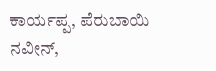ಕಾರ್ಯಪ್ಪ, ಪೆರುಬಾಯಿ ನವೀನ್,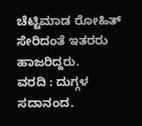ಚೆಟ್ಟಿಮಾಡ ರೋಹಿತ್ ಸೇರಿದಂತೆ ಇತರರು ಹಾಜರಿದ್ದರು.
ವರದಿ : ದುಗ್ಗಳ ಸದಾನಂದ.